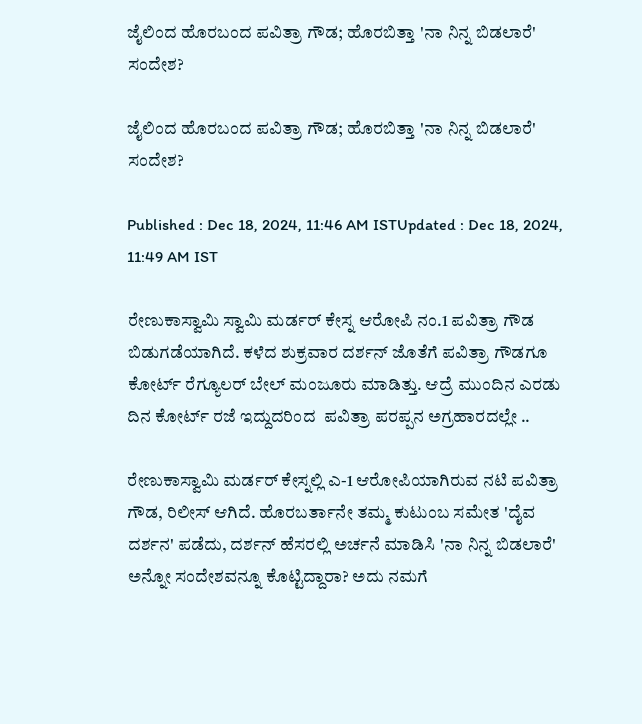ಜೈಲಿಂದ ಹೊರಬಂದ ಪವಿತ್ರಾ ಗೌಡ; ಹೊರಬಿತ್ತಾ 'ನಾ ನಿನ್ನ ಬಿಡಲಾರೆ' ಸಂದೇಶ?

ಜೈಲಿಂದ ಹೊರಬಂದ ಪವಿತ್ರಾ ಗೌಡ; ಹೊರಬಿತ್ತಾ 'ನಾ ನಿನ್ನ ಬಿಡಲಾರೆ' ಸಂದೇಶ?

Published : Dec 18, 2024, 11:46 AM ISTUpdated : Dec 18, 2024, 11:49 AM IST

ರೇಣುಕಾಸ್ವಾಮಿ ಸ್ವಾಮಿ ಮರ್ಡರ್ ಕೇಸ್ನ ಆರೋಪಿ ನಂ.1 ಪವಿತ್ರಾ ಗೌಡ ಬಿಡುಗಡೆಯಾಗಿದೆ. ಕಳೆದ ಶುಕ್ರವಾರ ದರ್ಶನ್ ಜೊತೆಗೆ ಪವಿತ್ರಾ ಗೌಡಗೂ ಕೋರ್ಟ್ ರೆಗ್ಯೂಲರ್ ಬೇಲ್ ಮಂಜೂರು ಮಾಡಿತ್ತು. ಆದ್ರೆ ಮುಂದಿನ ಎರಡು ದಿನ ಕೋರ್ಟ್ ರಜೆ ಇದ್ದುದರಿಂದ  ಪವಿತ್ರಾ ಪರಪ್ಪನ ಅಗ್ರಹಾರದಲ್ಲೇ ..

ರೇಣುಕಾಸ್ವಾಮಿ ಮರ್ಡರ್ ಕೇಸ್ನಲ್ಲಿ ಎ-1 ಆರೋಪಿಯಾಗಿರುವ ನಟಿ ಪವಿತ್ರಾ ಗೌಡ, ರಿಲೀಸ್ ಆಗಿದೆ. ಹೊರಬರ್ತಾನೇ ತಮ್ಮ ಕುಟುಂಬ ಸಮೇತ 'ದೈವ ದರ್ಶನ' ಪಡೆದು, ದರ್ಶನ್ ಹೆಸರಲ್ಲಿ ಅರ್ಚನೆ ಮಾಡಿಸಿ 'ನಾ ನಿನ್ನ ಬಿಡಲಾರೆ' ಅನ್ನೋ ಸಂದೇಶವನ್ನೂ ಕೊಟ್ಟಿದ್ದಾರಾ? ಅದು ನಮಗೆ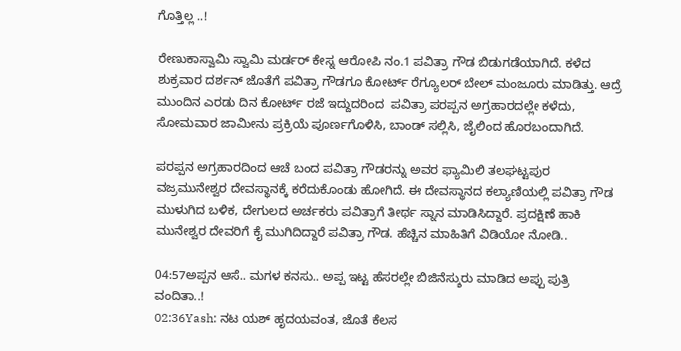ಗೊತ್ತಿಲ್ಲ ..!

ರೇಣುಕಾಸ್ವಾಮಿ ಸ್ವಾಮಿ ಮರ್ಡರ್ ಕೇಸ್ನ ಆರೋಪಿ ನಂ.1 ಪವಿತ್ರಾ ಗೌಡ ಬಿಡುಗಡೆಯಾಗಿದೆ. ಕಳೆದ ಶುಕ್ರವಾರ ದರ್ಶನ್ ಜೊತೆಗೆ ಪವಿತ್ರಾ ಗೌಡಗೂ ಕೋರ್ಟ್ ರೆಗ್ಯೂಲರ್ ಬೇಲ್ ಮಂಜೂರು ಮಾಡಿತ್ತು. ಆದ್ರೆ ಮುಂದಿನ ಎರಡು ದಿನ ಕೋರ್ಟ್ ರಜೆ ಇದ್ದುದರಿಂದ  ಪವಿತ್ರಾ ಪರಪ್ಪನ ಅಗ್ರಹಾರದಲ್ಲೇ ಕಳೆದು, ಸೋಮವಾರ ಜಾಮೀನು ಪ್ರಕ್ರಿಯೆ ಪೂರ್ಣಗೊಳಿಸಿ, ಬಾಂಡ್ ಸಲ್ಲಿಸಿ, ಜೈಲಿಂದ ಹೊರಬಂದಾಗಿದೆ.

ಪರಪ್ಪನ ಅಗ್ರಹಾರದಿಂದ ಆಚೆ ಬಂದ ಪವಿತ್ರಾ ಗೌಡರನ್ನು ಅವರ ಫ್ಯಾಮಿಲಿ ತಲಘಟ್ಟಪುರ ವಜ್ರಮುನೇಶ್ವರ ದೇವಸ್ಥಾನಕ್ಕೆ ಕರೆದುಕೊಂಡು ಹೋಗಿದೆ. ಈ ದೇವಸ್ಥಾನದ ಕಲ್ಯಾಣಿಯಲ್ಲಿ ಪವಿತ್ರಾ ಗೌಡ ಮುಳುಗಿದ ಬಳಿಕ, ದೇಗುಲದ ಅರ್ಚಕರು ಪವಿತ್ರಾಗೆ ತೀರ್ಥ ಸ್ನಾನ ಮಾಡಿಸಿದ್ದಾರೆ. ಪ್ರದಕ್ಷಿಣೆ ಹಾಕಿ ಮುನೇಶ್ವರ ದೇವರಿಗೆ ಕೈ ಮುಗಿದಿದ್ದಾರೆ ಪವಿತ್ರಾ ಗೌಡ. ಹೆಚ್ಚಿನ ಮಾಹಿತಿಗೆ ವಿಡಿಯೋ ನೋಡಿ..

04:57ಅಪ್ಪನ ಆಸೆ.. ಮಗಳ ಕನಸು.. ಅಪ್ಪ ಇಟ್ಟ ಹೆಸರಲ್ಲೇ ಬಿಜಿನೆಸ್ಶುರು ಮಾಡಿದ ಅಪ್ಪು ಪುತ್ರಿ ವಂದಿತಾ..!
02:36Yash: ನಟ ಯಶ್ ಹೃದಯವಂತ, ಜೊತೆ ಕೆಲಸ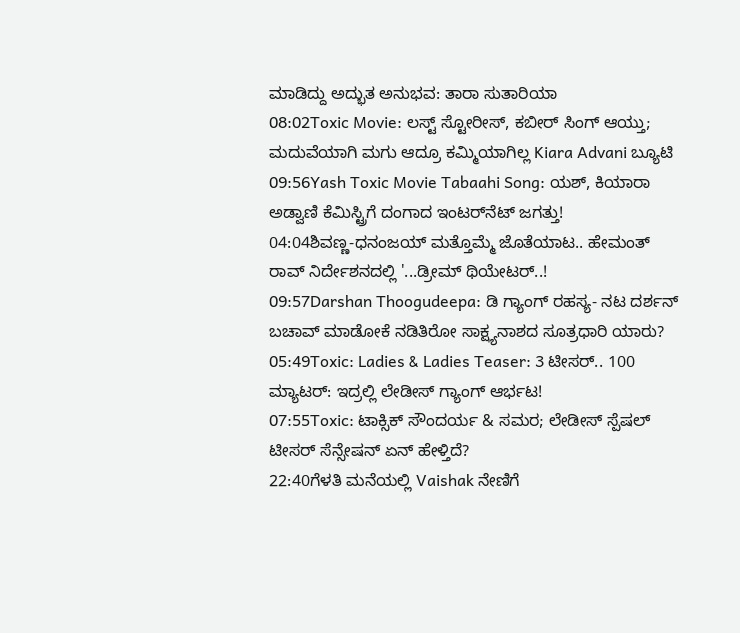ಮಾಡಿದ್ದು ಅದ್ಭುತ ಅನುಭವ: ತಾರಾ ಸುತಾರಿಯಾ
08:02Toxic Movie: ಲಸ್ಟ್ ಸ್ಟೋರೀಸ್, ಕಬೀರ್ ಸಿಂಗ್ ಆಯ್ತು; ಮದುವೆಯಾಗಿ ಮಗು ಆದ್ರೂ ಕಮ್ಮಿಯಾಗಿಲ್ಲ Kiara Advani ಬ್ಯೂಟಿ
09:56Yash Toxic Movie Tabaahi Song: ಯಶ್‌, ಕಿಯಾರಾ ಅಡ್ವಾಣಿ ಕೆಮಿಸ್ಟ್ರಿಗೆ ದಂಗಾದ ಇಂಟರ್‌ನೆಟ್‌ ಜಗತ್ತು!
04:04ಶಿವಣ್ಣ-ಧನಂಜಯ್ ಮತ್ತೊಮ್ಮೆ ಜೊತೆಯಾಟ.. ಹೇಮಂತ್ ರಾವ್ ನಿರ್ದೇಶನದಲ್ಲಿ '...ಡ್ರೀಮ್ ಥಿಯೇಟರ್..!
09:57Darshan Thoogudeepa: ಡಿ ಗ್ಯಾಂಗ್ ರಹಸ್ಯ- ನಟ ದರ್ಶನ್ ಬಚಾವ್ ಮಾಡೋಕೆ ನಡಿತಿರೋ ಸಾಕ್ಷ್ಯನಾಶದ ಸೂತ್ರಧಾರಿ ಯಾರು?
05:49Toxic: Ladies & Ladies Teaser: 3 ಟೀಸರ್.. 100 ಮ್ಯಾಟರ್: ಇದ್ರಲ್ಲಿ ಲೇಡೀಸ್ ಗ್ಯಾಂಗ್ ಆರ್ಭಟ!
07:55Toxic: ಟಾಕ್ಸಿಕ್ ಸೌಂದರ್ಯ & ಸಮರ; ಲೇಡೀಸ್ ಸ್ಪೆಷಲ್ ಟೀಸರ್ ಸೆನ್ಸೇಷನ್‌ ಏನ್ ಹೇಳ್ತಿದೆ?
22:40ಗೆಳತಿ ಮನೆಯಲ್ಲಿ Vaishak ನೇಣಿಗೆ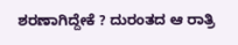ಶರಣಾಗಿದ್ದೇಕೆ ? ದುರಂತದ ಆ ರಾತ್ರಿ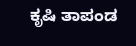ಕೃಷಿ ತಾಪಂಡ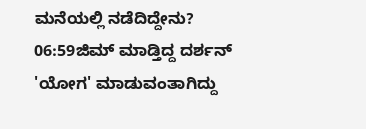ಮನೆಯಲ್ಲಿ ನಡೆದಿದ್ದೇನು?
06:59ಜಿಮ್ ಮಾಡ್ತಿದ್ದ ದರ್ಶನ್ 'ಯೋಗ' ಮಾಡುವಂತಾಗಿದ್ದು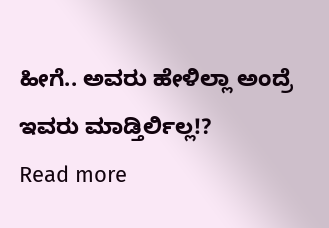ಹೀಗೆ.. ಅವರು ಹೇಳಿಲ್ಲಾ ಅಂದ್ರೆ ಇವರು ಮಾಡ್ತಿರ್ಲಿಲ್ಲ!?
Read more